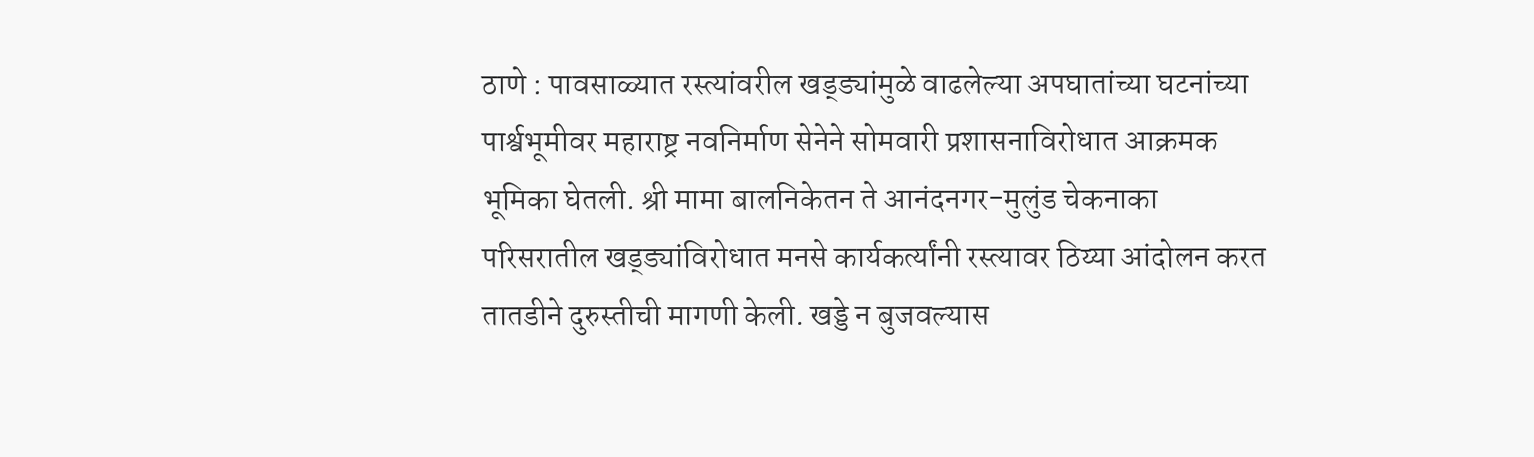ठाणे : पावसाळ्यात रस्त्यांवरील खड्ड्यांमुळे वाढलेल्या अपघातांच्या घटनांच्या पार्श्वभूमीवर महाराष्ट्र नवनिर्माण सेनेने सोमवारी प्रशासनाविरोधात आक्रमक भूमिका घेतली. श्री मामा बालनिकेतन ते आनंदनगर-मुलुंड चेकनाका परिसरातील खड्ड्यांविरोधात मनसे कार्यकर्त्यांनी रस्त्यावर ठिय्या आंदोलन करत तातडीने दुरुस्तीची मागणी केली. खड्डे न बुजवल्यास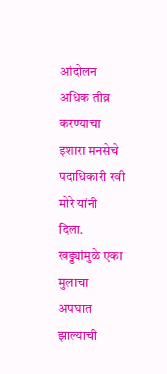आंदोलन अधिक तीव्र करण्याचा इशारा मनसेचे पदाधिकारी रवी मोरे यांनी दिला.
खड्ड्यांमुळे एका मुलाचा अपघात झाल्याची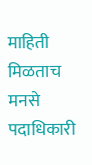माहिती मिळताच मनसे पदाधिकारी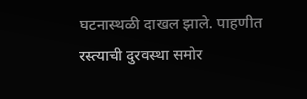घटनास्थळी दाखल झाले. पाहणीत रस्त्याची दुरवस्था समोर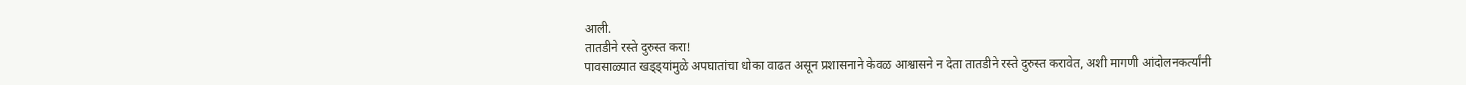आली.
तातडीने रस्ते दुरुस्त करा!
पावसाळ्यात खड्ड्यांमुळे अपघातांचा धोका वाढत असून प्रशासनाने केवळ आश्वासने न देता तातडीने रस्ते दुरुस्त करावेत, अशी मागणी आंदोलनकर्त्यांनी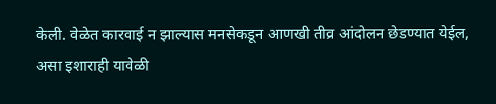केली. वेळेत कारवाई न झाल्यास मनसेकडून आणखी तीव्र आंदोलन छेडण्यात येईल, असा इशाराही यावेळी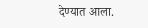देण्यात आला.